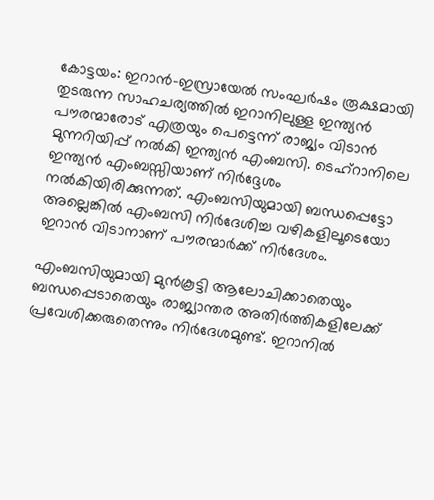കോട്ടയം: ഇറാൻ-ഇസ്രായേൽ സംഘർഷം രൂക്ഷമായി തുടരുന്ന സാഹചര്യത്തിൽ ഇറാനിലുള്ള ഇന്ത്യൻ പൗരന്മാരോട് എത്രയും പെട്ടെന്ന് രാജ്യം വിടാൻ മുന്നറിയിപ്പ് നൽകി ഇന്ത്യൻ എംബസി. ടെഹ്റാനിലെ ഇന്ത്യൻ എംബസ്സിയാണ് നിർദ്ദേശം നൽകിയിരിക്കുന്നത്. എംബസിയുമായി ബന്ധപ്പെട്ടോ അല്ലെങ്കിൽ എംബസി നിർദേശിച്ച വഴികളിലൂടെയോ ഇറാൻ വിടാനാണ് പൗരന്മാർക്ക് നിർദേശം.

എംബസിയുമായി മുൻകൂട്ടി ആലോചിക്കാതെയും ബന്ധപ്പെടാതെയും രാജ്യാന്തര അതിർത്തികളിലേക്ക് പ്രവേശിക്കരുതെന്നും നിർദേശമുണ്ട്. ഇറാനിൽ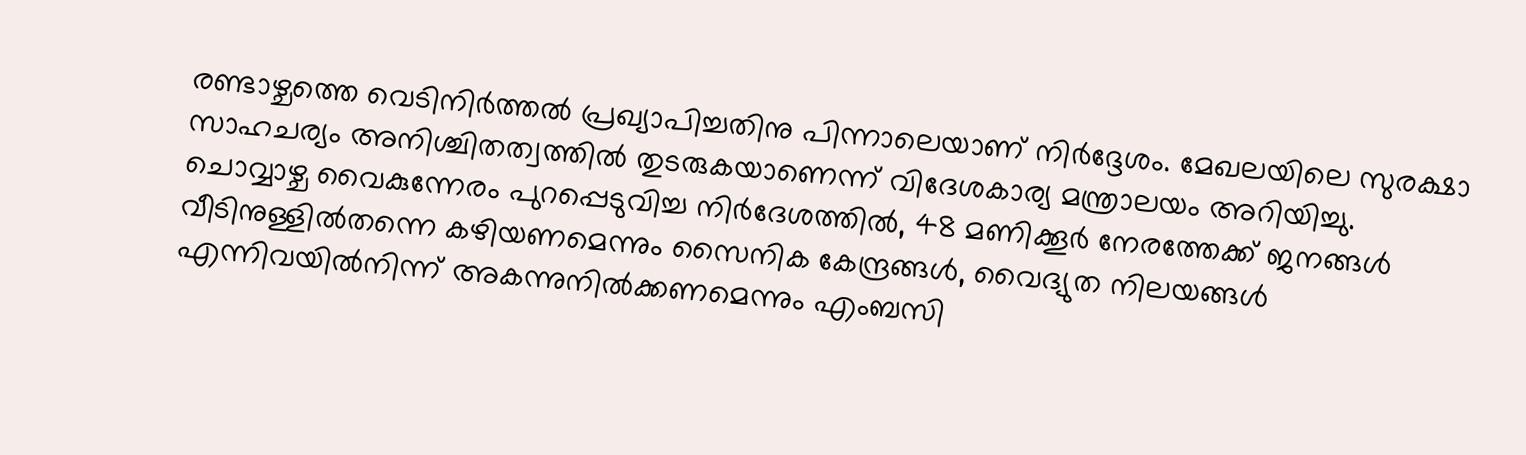രണ്ടാഴ്ചത്തെ വെടിനിർത്തൽ പ്രഖ്യാപിച്ചതിനു പിന്നാലെയാണ് നിർദ്ദേശം. മേഖലയിലെ സുരക്ഷാ സാഹചര്യം അനിശ്ചിതത്വത്തിൽ തുടരുകയാണെന്ന് വിദേശകാര്യ മന്ത്രാലയം അറിയിച്ചു. ചൊവ്വാഴ്ച വൈകുന്നേരം പുറപ്പെടുവിച്ച നിർദേശത്തിൽ, 48 മണിക്കൂർ നേരത്തേക്ക് ജനങ്ങൾ വീടിനുള്ളിൽതന്നെ കഴിയണമെന്നും സൈനിക കേന്ദ്രങ്ങൾ, വൈദ്യുത നിലയങ്ങൾ എന്നിവയിൽനിന്ന് അകന്നുനിൽക്കണമെന്നും എംബസി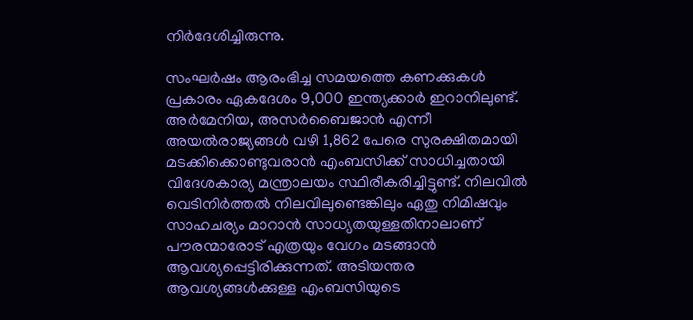നിർദേശിച്ചിരുന്നു.

സംഘർഷം ആരംഭിച്ച സമയത്തെ കണക്കുകൾ പ്രകാരം ഏകദേശം 9,000 ഇന്ത്യക്കാർ ഇറാനിലുണ്ട്. അർമേനിയ, അസർബൈജാൻ എന്നീ അയൽരാജ്യങ്ങൾ വഴി 1,862 പേരെ സുരക്ഷിതമായി മടക്കിക്കൊണ്ടുവരാൻ എംബസിക്ക് സാധിച്ചതായി വിദേശകാര്യ മന്ത്രാലയം സ്ഥിരീകരിച്ചിട്ടുണ്ട്. നിലവിൽ വെടിനിർത്തൽ നിലവിലുണ്ടെങ്കിലും ഏതു നിമിഷവും സാഹചര്യം മാറാൻ സാധ്യതയുള്ളതിനാലാണ് പൗരന്മാരോട് എത്രയും വേഗം മടങ്ങാൻ ആവശ്യപ്പെട്ടിരിക്കുന്നത്. അടിയന്തര ആവശ്യങ്ങൾക്കുള്ള എംബസിയുടെ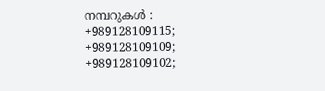നമ്പറുകൾ : +989128109115; +989128109109; +989128109102;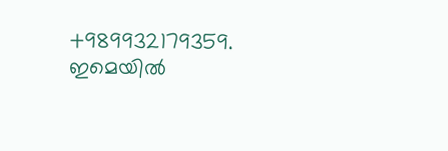+989932179359. ഇമെയിൽ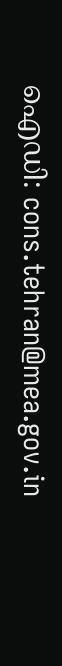ഐഡി: cons.tehran@mea.gov.in